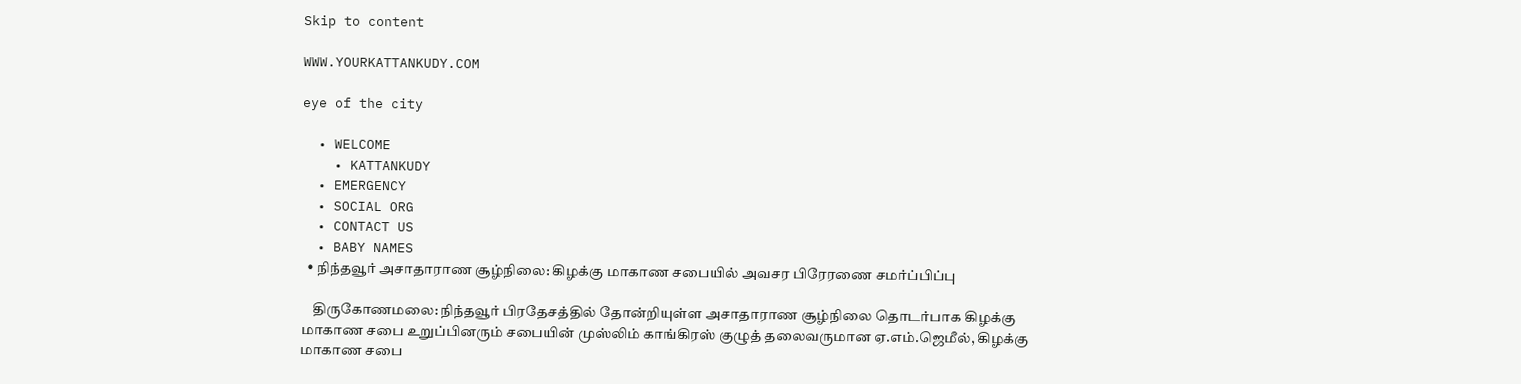Skip to content

WWW.YOURKATTANKUDY.COM

eye of the city

  • WELCOME
    • KATTANKUDY
  • EMERGENCY
  • SOCIAL ORG
  • CONTACT US
  • BABY NAMES
  • நிந்தவூர் அசாதாராண சூழ்நிலை: கிழக்கு மாகாண சபையில் அவசர பிரேரணை சமர்ப்பிப்பு

    திருகோணமலை: நிந்தவூர் பிரதேசத்தில் தோன்றியுள்ள அசாதாராண சூழ்நிலை தொடர்பாக கிழக்கு மாகாண சபை உறுப்பினரும் சபையின் முஸ்லிம் காங்கிரஸ் குழுத் தலைவருமான ஏ.எம்.ஜெமீல், கிழக்கு மாகாண சபை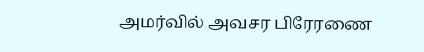அமர்வில் அவசர பிரேரணை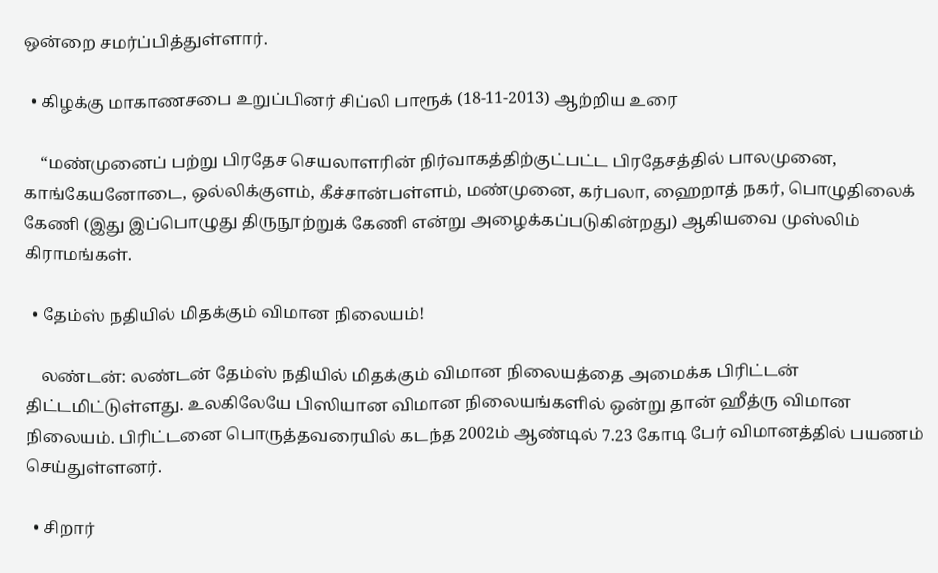ஒன்றை சமர்ப்பித்துள்ளார்.

  • கிழக்கு மாகாணசபை உறுப்பினர் சிப்லி பாரூக் (18-11-2013) ஆற்றிய உரை

    “மண்முனைப் பற்று பிரதேச செயலாளரின் நிர்வாகத்திற்குட்பட்ட பிரதேசத்தில் பாலமுனை, காங்கேயனோடை, ஒல்லிக்குளம், கீச்சான்பள்ளம், மண்முனை, கர்பலா, ஹைறாத் நகர், பொழுதிலைக் கேணி (இது இப்பொழுது திருநூற்றுக் கேணி என்று அழைக்கப்படுகின்றது) ஆகியவை முஸ்லிம் கிராமங்கள்.

  • தேம்ஸ் நதியில் மிதக்கும் விமான நிலையம்!

    லண்டன்: லண்டன் தேம்ஸ் நதியில் மிதக்கும் விமான நிலையத்தை அமைக்க பிரிட்டன் திட்டமிட்டுள்ளது. உலகிலேயே பிஸியான விமான நிலையங்களில் ஒன்று தான் ஹீத்ரு விமான நிலையம். பிரிட்டனை பொருத்தவரையில் கடந்த 2002ம் ஆண்டில் 7.23 கோடி பேர் விமானத்தில் பயணம் செய்துள்ளனர்.

  • சிறார்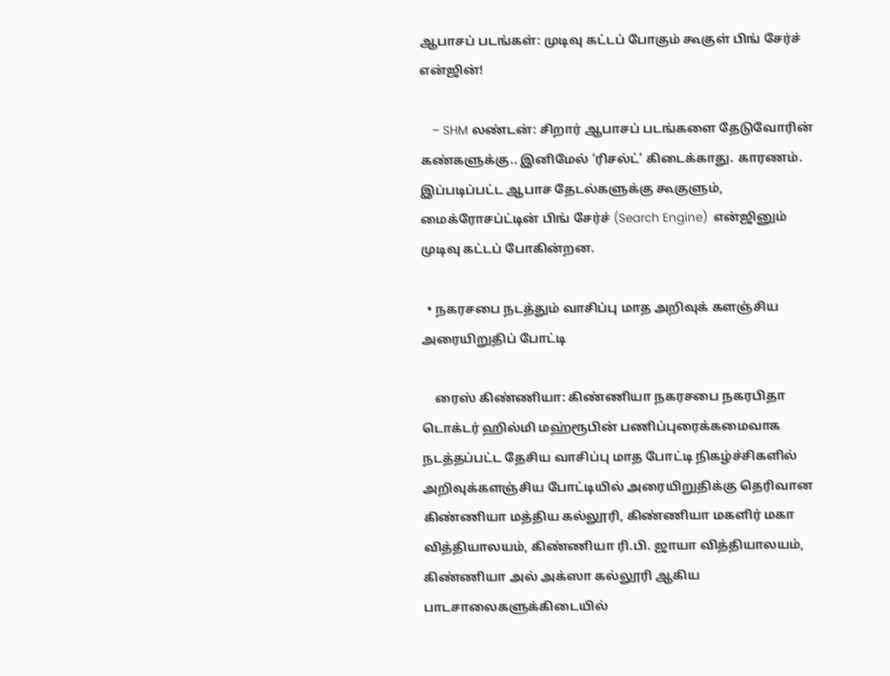ஆபாசப் படங்கள்: முடிவு கட்டப் போகும் கூகுள் பிங் சேர்ச் என்ஜின்!

    – SHM லண்டன்: சிறார் ஆபாசப் படங்களை தேடுவோரின் கண்களுக்கு.. இனிமேல் ‘ரிசல்ட்’ கிடைக்காது. காரணம். இப்படிப்பட்ட ஆபாச தேடல்களுக்கு கூகுளும், மைக்ரோசப்ட்டின் பிங் சேர்ச் (Search Engine)  என்ஜினும் முடிவு கட்டப் போகின்றன.

  • நகரசபை நடத்தும் வாசிப்பு மாத அறிவுக் களஞ்சிய அரையிறுதிப் போட்டி

    ரைஸ் கிண்ணியா: கிண்ணியா நகரசபை நகரபிதா டொக்டர் ஹில்மி மஹ்ரூபின் பணிப்புரைக்கமைவாக நடத்தப்பட்ட தேசிய வாசிப்பு மாத போட்டி நிகழ்ச்சிகளில் அறிவுக்களஞ்சிய போட்டியில் அரையிறுதிக்கு தெரிவான கிண்ணியா மத்திய கல்லூரி, கிண்ணியா மகளிர் மகா வித்தியாலயம், கிண்ணியா ரி.பி. ஜாயா வித்தியாலயம், கிண்ணியா அல் அக்ஸா கல்லூரி ஆகிய பாடசாலைகளுக்கிடையில்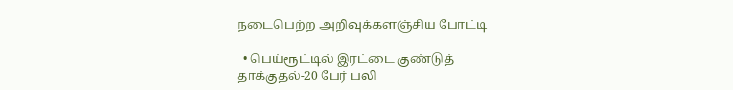நடைபெற்ற அறிவுக்களஞ்சிய போட்டி

  • பெய்ரூட்டில் இரட்டை குண்டுத் தாக்குதல்-20 பேர் பலி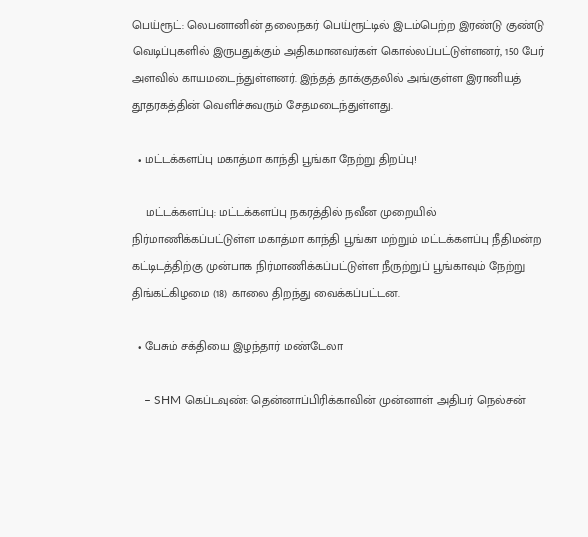பெய்ரூட்: லெபனானின் தலைநகர் பெய்ரூட்டில் இடம்பெற்ற இரண்டு குண்டு வெடிப்புகளில் இருபதுக்கும் அதிகமானவர்கள் கொல்லப்பட்டுள்ளனர், 150 பேர் அளவில் காயமடைந்துள்ளனர். இந்தத் தாக்குதலில் அங்குள்ள இரானியத் தூதரகத்தின் வெளிச்சுவரும் சேதமடைந்துள்ளது.

  • மட்டக்களப்பு மகாத்மா காந்தி பூங்கா நேற்று திறப்பு!

    மட்டக்களப்பு: மட்டக்களப்பு நகரத்தில் நவீன முறையில் நிர்மாணிக்கப்பட்டுள்ள மகாத்மா காந்தி பூங்கா மற்றும் மட்டக்களப்பு நீதிமன்ற கட்டிடத்திற்கு முன்பாக நிர்மாணிக்கப்பட்டுள்ள நீருற்றுப் பூங்காவும் நேற்று திங்கட்கிழமை (18) காலை திறந்து வைக்கப்பட்டன.

  • பேசும் சக்தியை இழந்தார் மண்டேலா

    – SHM கெப்டவுண்: தென்னாப்பிரிக்காவின் முன்னாள் அதிபர் நெல்சன்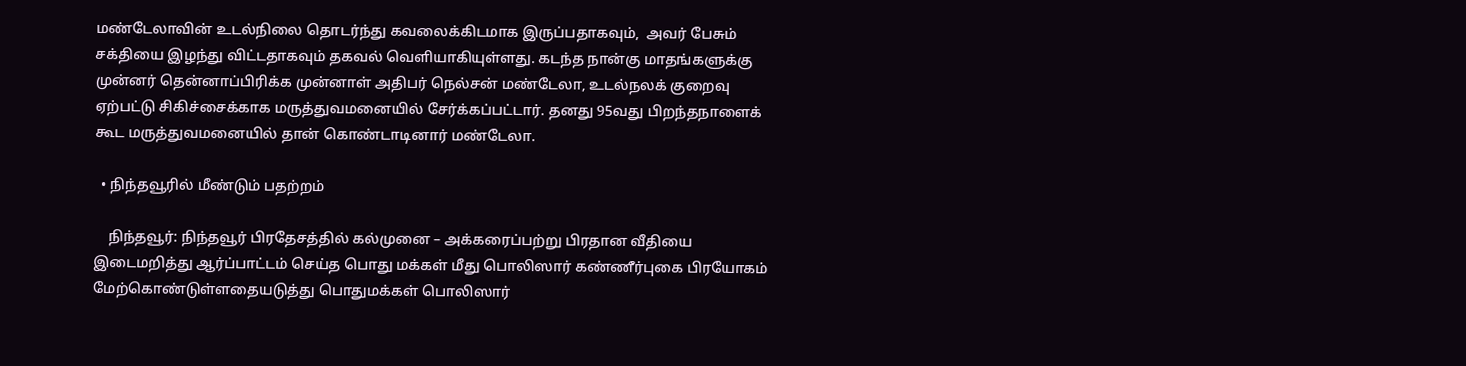மண்டேலாவின் உடல்நிலை தொடர்ந்து கவலைக்கிடமாக இருப்பதாகவும்,  அவர் பேசும் சக்தியை இழந்து விட்டதாகவும் தகவல் வெளியாகியுள்ளது. கடந்த நான்கு மாதங்களுக்கு முன்னர் தென்னாப்பிரிக்க முன்னாள் அதிபர் நெல்சன் மண்டேலா, உடல்நலக் குறைவு ஏற்பட்டு சிகிச்சைக்காக மருத்துவமனையில் சேர்க்கப்பட்டார். தனது 95வது பிறந்தநாளைக் கூட மருத்துவமனையில் தான் கொண்டாடினார் மண்டேலா.

  • நிந்தவூரில் மீண்டும் பதற்றம்

    நிந்தவூர்: நிந்தவூர் பிரதேசத்தில் கல்முனை – அக்கரைப்பற்று பிரதான வீதியை இடைமறித்து ஆர்ப்பாட்டம் செய்த பொது மக்கள் மீது பொலிஸார் கண்ணீர்புகை பிரயோகம் மேற்கொண்டுள்ளதையடுத்து பொதுமக்கள் பொலிஸார்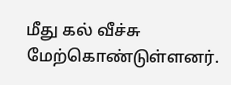மீது கல் வீச்சு மேற்கொண்டுள்ளனர்.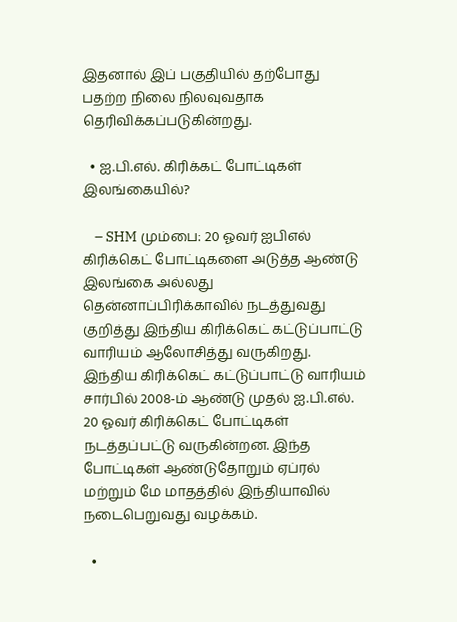இதனால் இப் பகுதியில் தற்போது பதற்ற நிலை நிலவுவதாக தெரிவிக்கப்படுகின்றது.

  • ஐ.பி.எல். கிரிக்கட் போட்டிகள் இலங்கையில்?

    – SHM மும்பை: 20 ஓவர் ஐபிஎல் கிரிக்கெட் போட்டிகளை அடுத்த ஆண்டு இலங்கை அல்லது தென்னாப்பிரிக்காவில் நடத்துவது குறித்து இந்திய கிரிக்கெட் கட்டுப்பாட்டு வாரியம் ஆலோசித்து வருகிறது. இந்திய கிரிக்கெட் கட்டுப்பாட்டு வாரியம் சார்பில் 2008-ம் ஆண்டு முதல் ஐ.பி.எல். 20 ஓவர் கிரிக்கெட் போட்டிகள் நடத்தப்பட்டு வருகின்றன. இந்த போட்டிகள் ஆண்டுதோறும் ஏப்ரல் மற்றும் மே மாதத்தில் இந்தியாவில் நடைபெறுவது வழக்கம்.

  •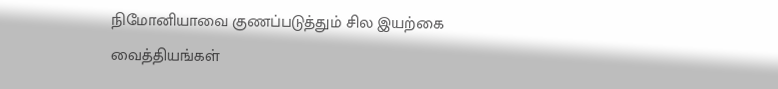நிமோனியாவை குணப்படுத்தும் சில இயற்கை வைத்தியங்கள்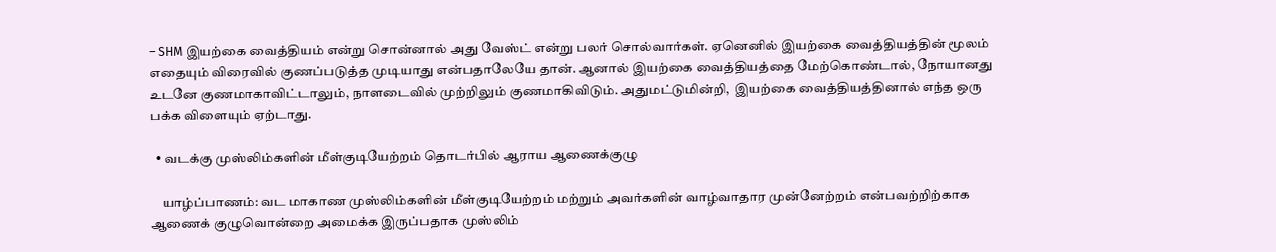– SHM இயற்கை வைத்தியம் என்று சொன்னால் அது வேஸ்ட் என்று பலர் சொல்வார்கள். ஏனெனில் இயற்கை வைத்தியத்தின் மூலம் எதையும் விரைவில் குணப்படுத்த முடியாது என்பதாலேயே தான். ஆனால் இயற்கை வைத்தியத்தை மேற்கொண்டால், நோயானது உடனே குணமாகாவிட்டாலும், நாளடைவில் முற்றிலும் குணமாகிவிடும். அதுமட்டுமின்றி,  இயற்கை வைத்தியத்தினால் எந்த ஒரு பக்க விளையும் ஏற்டாது.

  • வடக்கு முஸ்லிம்களின் மீள்குடியேற்றம் தொடர்பில் ஆராய ஆணைக்குழு

    யாழ்ப்பாணம்: வட மாகாண முஸ்லிம்களின் மீள்குடியேற்றம் மற்றும் அவர்களின் வாழ்வாதார முன்னேற்றம் என்பவற்றிற்காக ஆணைக் குழுவொன்றை அமைக்க இருப்பதாக முஸ்லிம்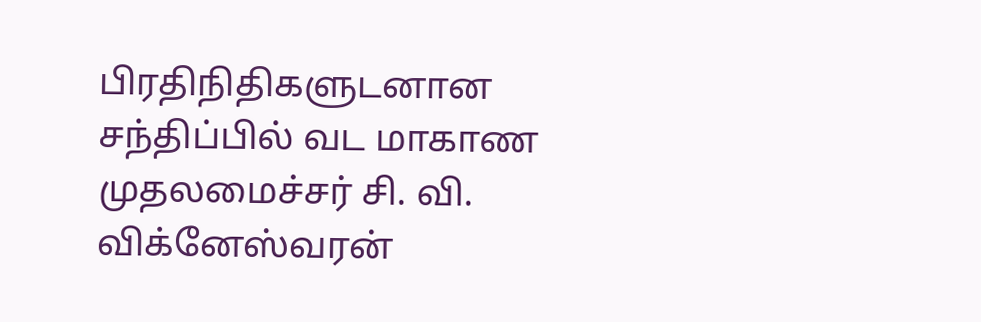பிரதிநிதிகளுடனான சந்திப்பில் வட மாகாண முதலமைச்சர் சி. வி. விக்னேஸ்வரன்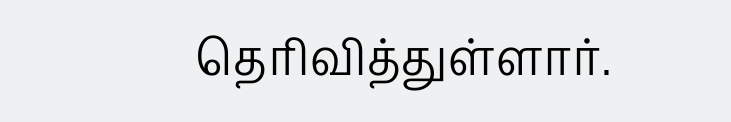தெரிவித்துள்ளார்.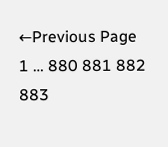←Previous Page
1 … 880 881 882 883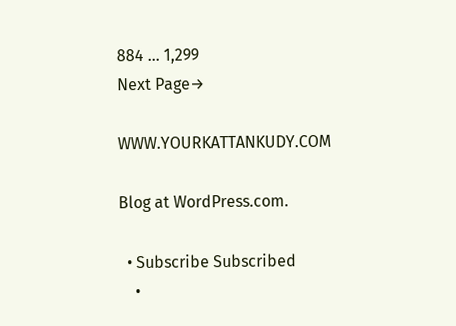884 … 1,299
Next Page→

WWW.YOURKATTANKUDY.COM

Blog at WordPress.com.

  • Subscribe Subscribed
    •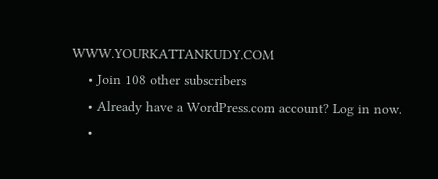WWW.YOURKATTANKUDY.COM
    • Join 108 other subscribers
    • Already have a WordPress.com account? Log in now.
    •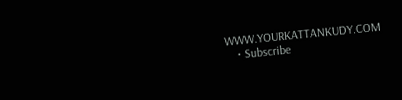WWW.YOURKATTANKUDY.COM
    • Subscribe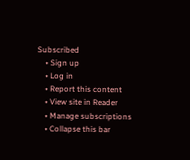Subscribed
    • Sign up
    • Log in
    • Report this content
    • View site in Reader
    • Manage subscriptions
    • Collapse this bar